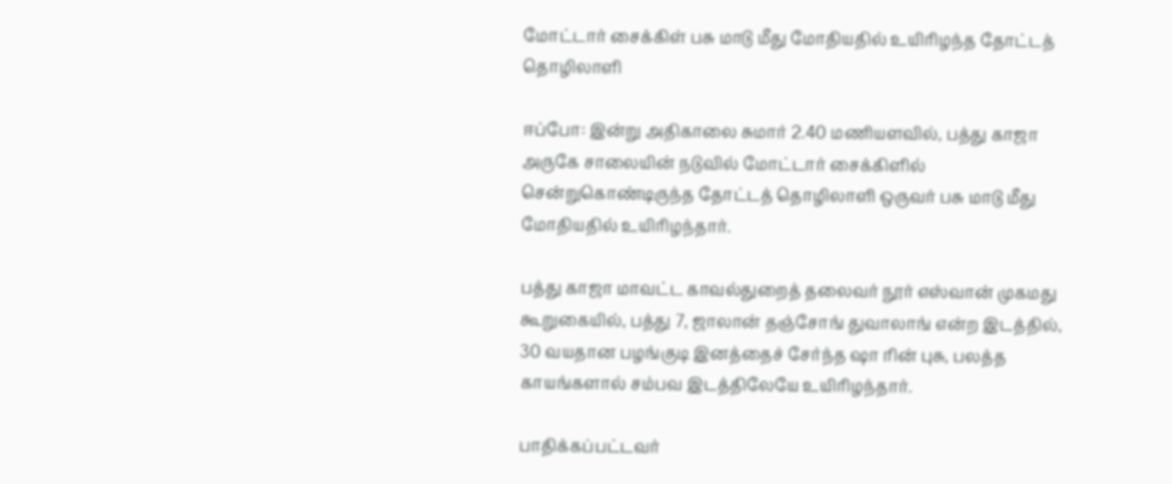மோட்டார் சைக்கிள் பசு மாடு மீது மோதியதில் உயிரிழந்த தோட்டத் தொழிலாளி

ஈப்போ: இன்று அதிகாலை சுமார் 2.40 மணியளவில், பத்து காஜா அருகே சாலையின் நடுவில் மோட்டார் சைக்கிளில் சென்றுகொண்டிருந்த தோட்டத் தொழிலாளி ஒருவர் பசு மாடு மீது மோதியதில் உயிரிழந்தார்.

பத்து காஜா மாவட்ட காவல்துறைத் தலைவர் நூர் எஸ்வான் முகமது கூறுகையில், பத்து 7, ஜாலான் தஞ்சோங் துவாலாங் என்ற இடத்தில், 30 வயதான பழங்குடி இனத்தைச் சேர்ந்த ஷா ரின் புசு, பலத்த காயங்களால் சம்பவ இடத்திலேயே உயிரிழந்தார்.

பாதிக்கப்பட்டவர்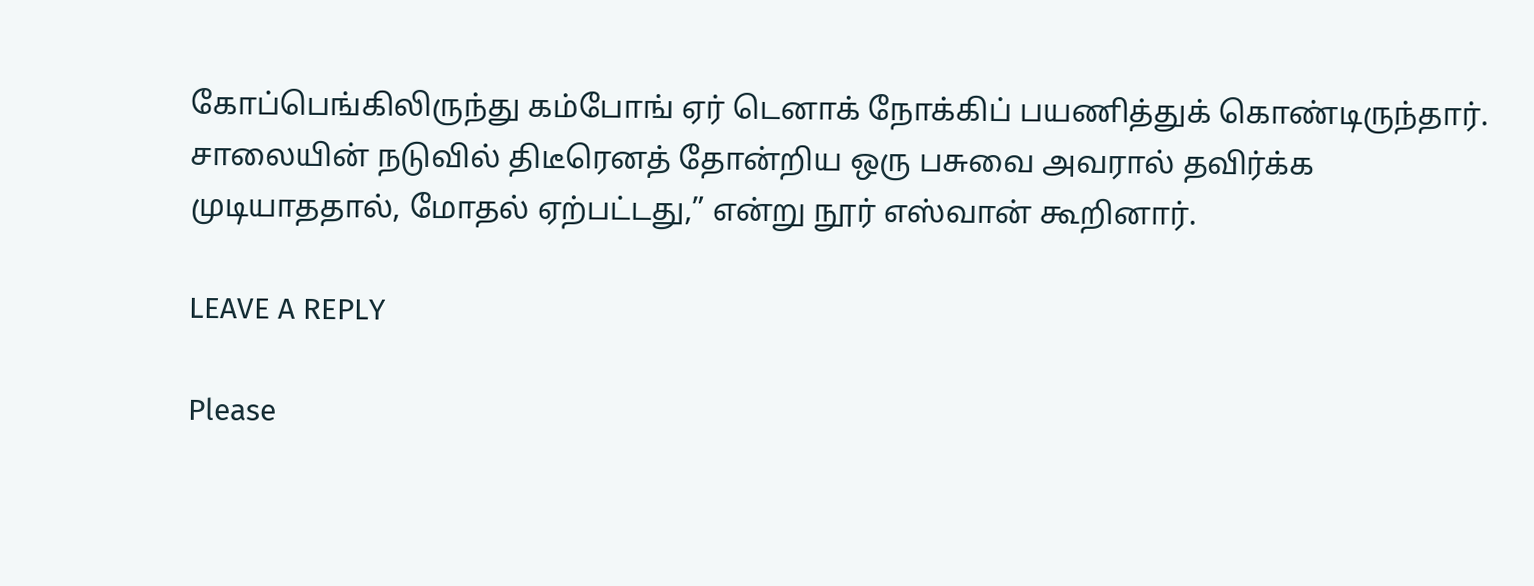கோப்பெங்கிலிருந்து கம்போங் ஏர் டெனாக் நோக்கிப் பயணித்துக் கொண்டிருந்தார். சாலையின் நடுவில் திடீரெனத் தோன்றிய ஒரு பசுவை அவரால் தவிர்க்க முடியாததால், மோதல் ஏற்பட்டது,” என்று நூர் எஸ்வான் கூறினார்.

LEAVE A REPLY

Please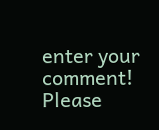enter your comment!
Please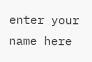enter your name here